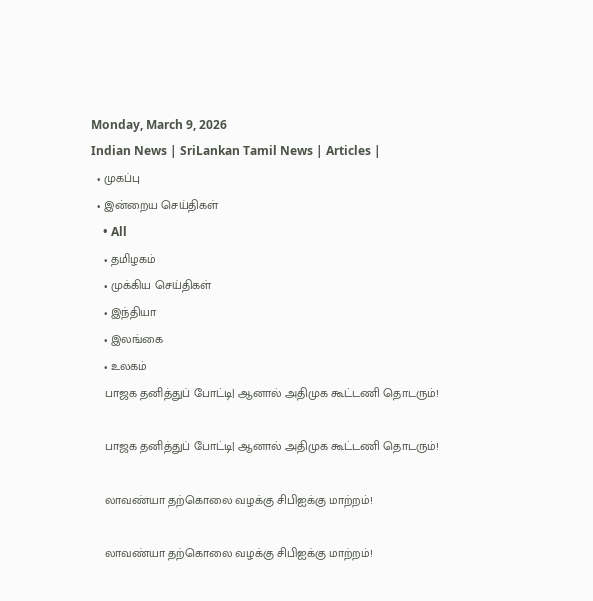Monday, March 9, 2026
Indian News | SriLankan Tamil News | Articles |
  • முகப்பு
  • இன்றைய செய்திகள்
    • All
    • தமிழகம்
    • முக்கிய செய்திகள்
    • இந்தியா
    • இலங்கை
    • உலகம்
    பாஜக தனித்துப் போட்டி| ஆனால் அதிமுக கூட்டணி தொடரும்!

    பாஜக தனித்துப் போட்டி| ஆனால் அதிமுக கூட்டணி தொடரும்!

    லாவண்யா தற்கொலை வழக்கு சிபிஐக்கு மாற்றம்!

    லாவண்யா தற்கொலை வழக்கு சிபிஐக்கு மாற்றம்!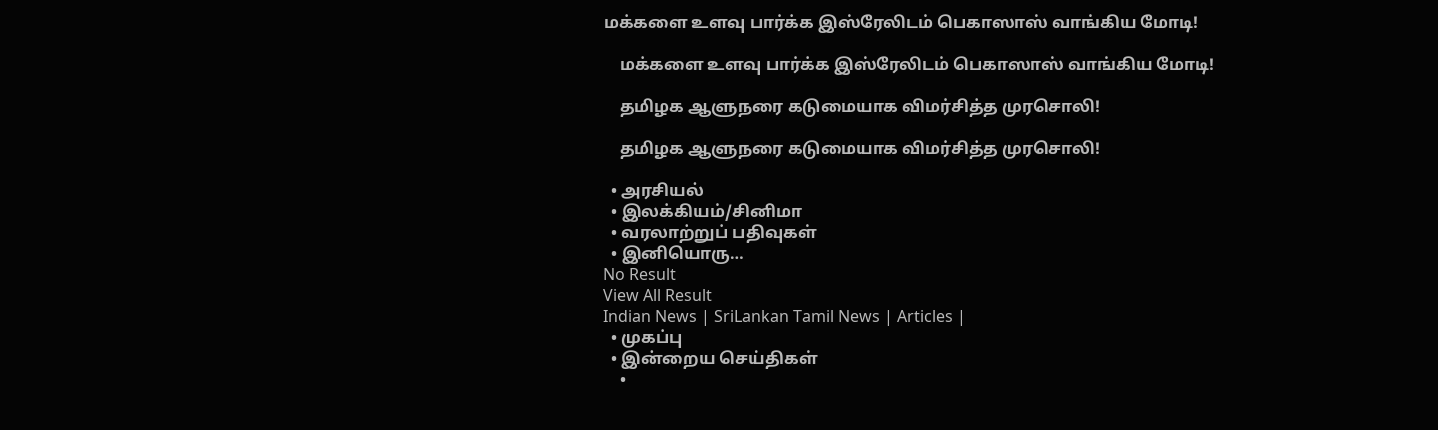மக்களை உளவு பார்க்க இஸ்ரேலிடம் பெகாஸாஸ் வாங்கிய மோடி!

    மக்களை உளவு பார்க்க இஸ்ரேலிடம் பெகாஸாஸ் வாங்கிய மோடி!

    தமிழக ஆளுநரை கடுமையாக விமர்சித்த முரசொலி!

    தமிழக ஆளுநரை கடுமையாக விமர்சித்த முரசொலி!

  • அரசியல்
  • இலக்கியம்/சினிமா
  • வரலாற்றுப் பதிவுகள்
  • இனியொரு…
No Result
View All Result
Indian News | SriLankan Tamil News | Articles |
  • முகப்பு
  • இன்றைய செய்திகள்
    •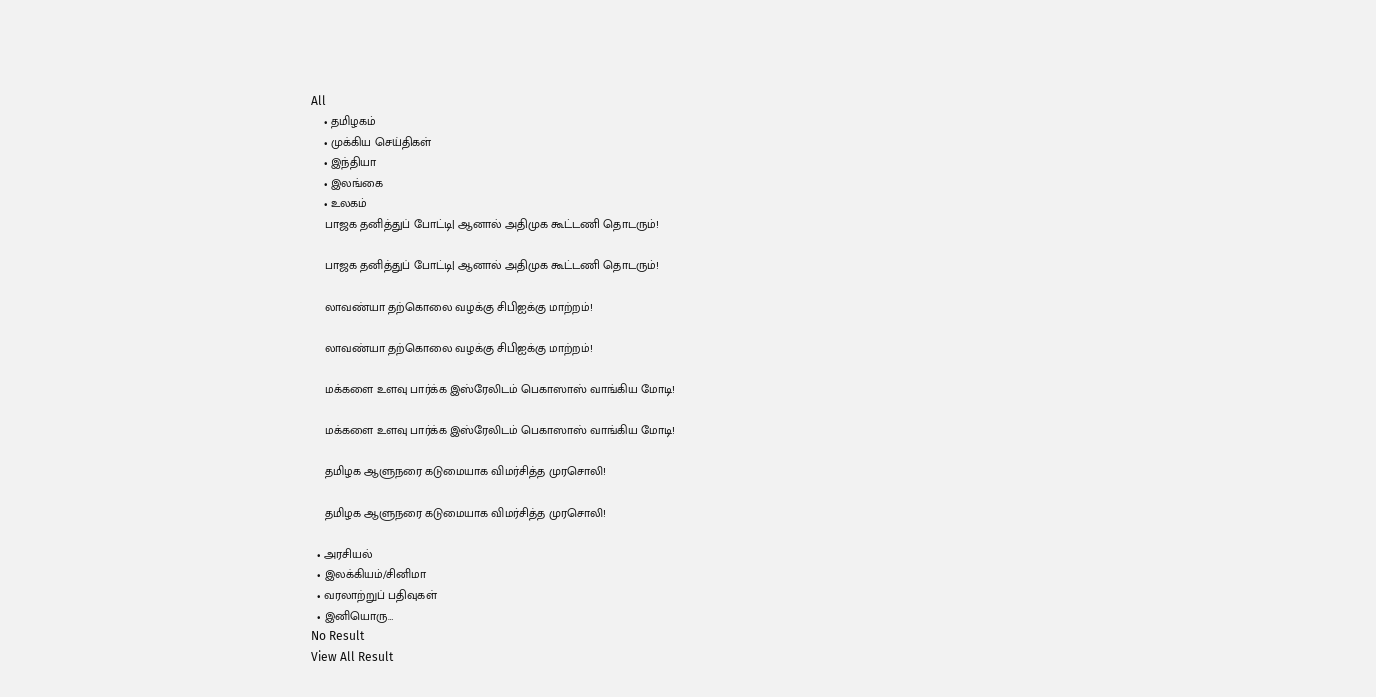All
    • தமிழகம்
    • முக்கிய செய்திகள்
    • இந்தியா
    • இலங்கை
    • உலகம்
    பாஜக தனித்துப் போட்டி| ஆனால் அதிமுக கூட்டணி தொடரும்!

    பாஜக தனித்துப் போட்டி| ஆனால் அதிமுக கூட்டணி தொடரும்!

    லாவண்யா தற்கொலை வழக்கு சிபிஐக்கு மாற்றம்!

    லாவண்யா தற்கொலை வழக்கு சிபிஐக்கு மாற்றம்!

    மக்களை உளவு பார்க்க இஸ்ரேலிடம் பெகாஸாஸ் வாங்கிய மோடி!

    மக்களை உளவு பார்க்க இஸ்ரேலிடம் பெகாஸாஸ் வாங்கிய மோடி!

    தமிழக ஆளுநரை கடுமையாக விமர்சித்த முரசொலி!

    தமிழக ஆளுநரை கடுமையாக விமர்சித்த முரசொலி!

  • அரசியல்
  • இலக்கியம்/சினிமா
  • வரலாற்றுப் பதிவுகள்
  • இனியொரு…
No Result
View All Result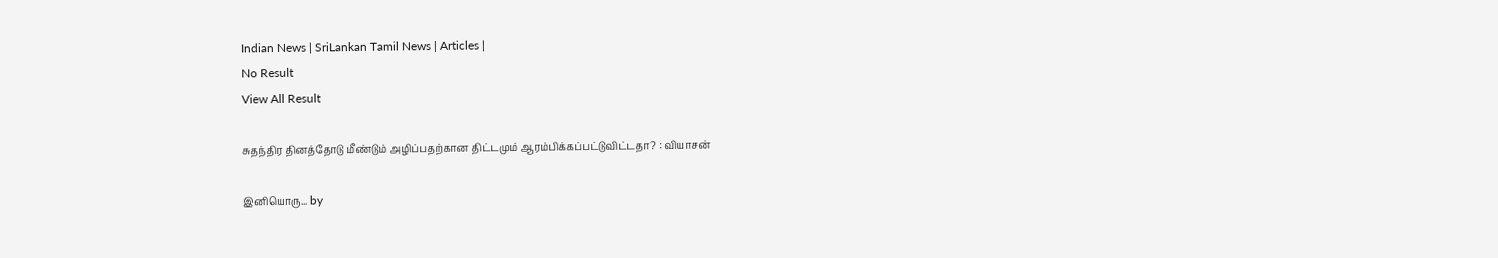Indian News | SriLankan Tamil News | Articles |
No Result
View All Result

சுதந்திர தினத்தோடு மீண்டும் அழிப்பதற்கான திட்டமும் ஆரம்பிக்கப்பட்டுவிட்டதா? : வியாசன்

இனியொரு... by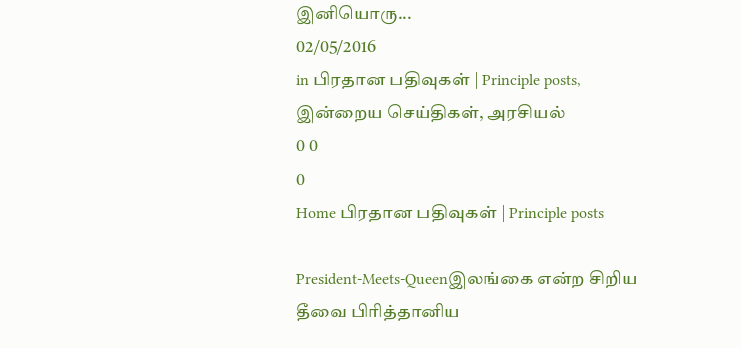இனியொரு...
02/05/2016
in பிரதான பதிவுகள் | Principle posts, இன்றைய செய்திகள், அரசியல்
0 0
0
Home பிரதான பதிவுகள் | Principle posts

President-Meets-Queenஇலங்கை என்ற சிறிய தீவை பிரித்தானிய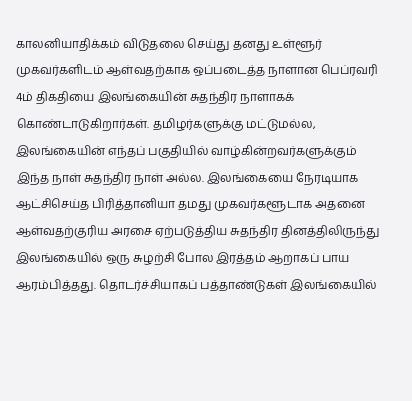காலனியாதிக்கம் விடுதலை செய்து தனது உள்ளூர் முகவர்களிடம் ஆள்வதற்காக ஒப்படைத்த நாளான பெப்ரவரி 4ம் திகதியை இலங்கையின் சுதந்திர நாளாகக் கொண்டாடுகிறார்கள். தமிழர்களுக்கு மட்டுமல்ல, இலங்கையின் எந்தப் பகுதியில் வாழ்கின்றவர்களுக்கும் இந்த நாள் சுதந்திர நாள் அல்ல. இலங்கையை நேரடியாக ஆட்சிசெய்த பிரித்தானியா தமது முகவர்களூடாக அதனை ஆள்வதற்குரிய அரசை ஏற்படுத்திய சுதந்திர தினத்திலிருந்து இலங்கையில் ஒரு சுழற்சி போல இரத்தம் ஆறாகப் பாய ஆரம்பித்தது. தொடர்ச்சியாகப் பத்தாண்டுகள் இலங்கையில்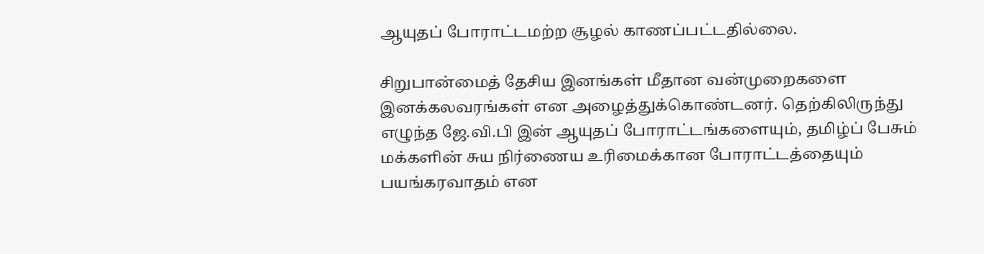ஆயுதப் போராட்டமற்ற சூழல் காணப்பட்டதில்லை.

சிறுபான்மைத் தேசிய இனங்கள் மீதான வன்முறைகளை இனக்கலவரங்கள் என அழைத்துக்கொண்டனர். தெற்கிலிருந்து எழுந்த ஜே.வி.பி இன் ஆயுதப் போராட்டங்களையும், தமிழ்ப் பேசும் மக்களின் சுய நிர்ணைய உரிமைக்கான போராட்டத்தையும் பயங்கரவாதம் என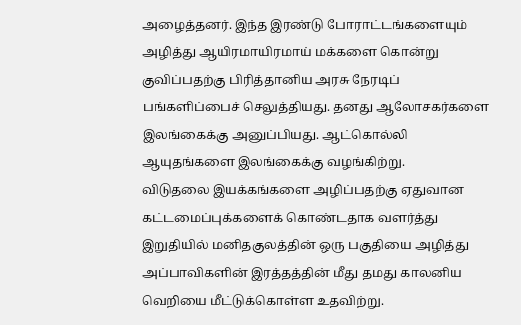அழைத்தனர். இந்த இரண்டு போராட்டங்களையும் அழித்து ஆயிரமாயிரமாய் மக்களை கொன்று குவிப்பதற்கு பிரித்தானிய அரசு நேரடிப் பங்களிப்பைச் செலுத்தியது. தனது ஆலோசகர்களை இலங்கைக்கு அனுப்பியது. ஆட்கொல்லி ஆயுதங்களை இலங்கைக்கு வழங்கிற்று.
விடுதலை இயக்கங்களை அழிப்பதற்கு ஏதுவான கட்டமைப்புக்களைக் கொண்டதாக வளர்த்து இறுதியில் மனிதகுலத்தின் ஒரு பகுதியை அழித்து அப்பாவிகளின் இரத்தத்தின் மீது தமது காலனிய வெறியை மீட்டுக்கொள்ள உதவிற்று.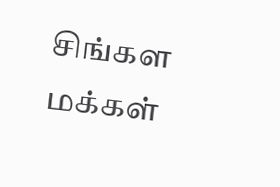சிங்கள மக்கள்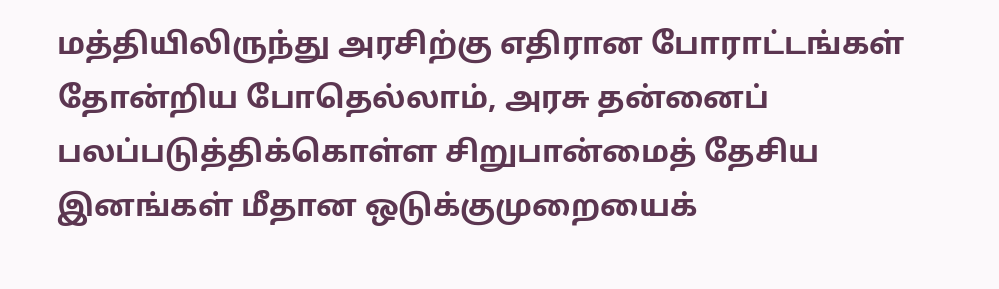மத்தியிலிருந்து அரசிற்கு எதிரான போராட்டங்கள் தோன்றிய போதெல்லாம், அரசு தன்னைப் பலப்படுத்திக்கொள்ள சிறுபான்மைத் தேசிய இனங்கள் மீதான ஒடுக்குமுறையைக்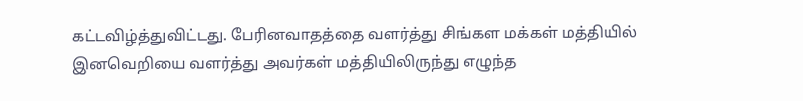கட்டவிழ்த்துவிட்டது. பேரினவாதத்தை வளர்த்து சிங்கள மக்கள் மத்தியில் இனவெறியை வளர்த்து அவர்கள் மத்தியிலிருந்து எழுந்த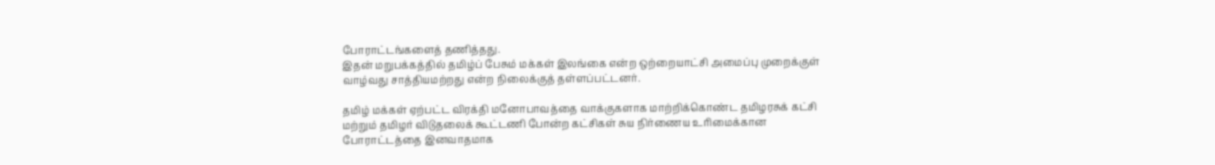போராட்டங்களைத் தணித்தது.
இதன் மறுபக்கத்தில் தமிழ்ப் பேசும் மக்கள் இலங்கை என்ற ஒற்றையாட்சி அமைப்பு முறைக்குள் வாழ்வது சாத்தியமற்றது என்ற நிலைக்குத் தள்ளப்பட்டனர்.

தமிழ் மக்கள் ஏற்பட்ட விரக்தி மனோபாவத்தை வாக்குகளாக மாற்றிக்கொண்ட தமிழரசுக் கட்சி மற்றும் தமிழர் விடுதலைக் கூட்டணி போன்ற கட்சிகள் சுய நிர்ணைய உரிமைக்கான போராட்டத்தை இனவாதமாக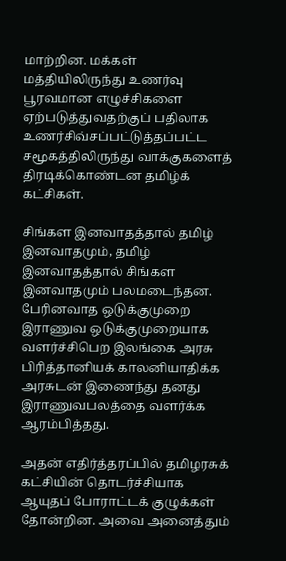மாற்றின. மக்கள் மத்தியிலிருந்து உணர்வு பூரவமான எழுச்சிகளை ஏற்படுத்துவதற்குப் பதிலாக உணர்சிவ்சப்பட்டுத்தப்பட்ட சமூகத்திலிருந்து வாக்குகளைத் திரடிக்கொண்டன தமிழ்க் கட்சிகள்.

சிங்கள இனவாதத்தால் தமிழ் இனவாதமும், தமிழ் இனவாதத்தால் சிங்கள இனவாதமும் பலமடைந்தன. பேரினவாத ஒடுக்குமுறை இராணுவ ஒடுக்குமுறையாக வளர்ச்சிபெற இலங்கை அரசு பிரித்தானியக் காலனியாதிக்க அரசுடன் இணைந்து தனது இராணுவபலத்தை வளர்க்க ஆரம்பித்தது.

அதன் எதிர்த்தரப்பில் தமிழரசுக் கட்சியின் தொடர்ச்சியாக ஆயுதப் போராட்டக் குழுக்கள் தோன்றின. அவை அனைத்தும்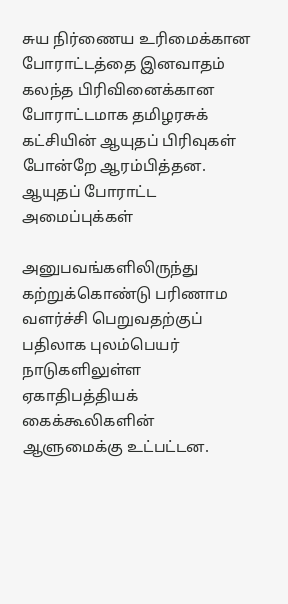சுய நிர்ணைய உரிமைக்கான போராட்டத்தை இனவாதம் கலந்த பிரிவினைக்கான போராட்டமாக தமிழரசுக் கட்சியின் ஆயுதப் பிரிவுகள் போன்றே ஆரம்பித்தன.
ஆயுதப் போராட்ட அமைப்புக்கள்

அனுபவங்களிலிருந்து கற்றுக்கொண்டு பரிணாம வளர்ச்சி பெறுவதற்குப் பதிலாக புலம்பெயர் நாடுகளிலுள்ள ஏகாதிபத்தியக் கைக்கூலிகளின் ஆளுமைக்கு உட்பட்டன.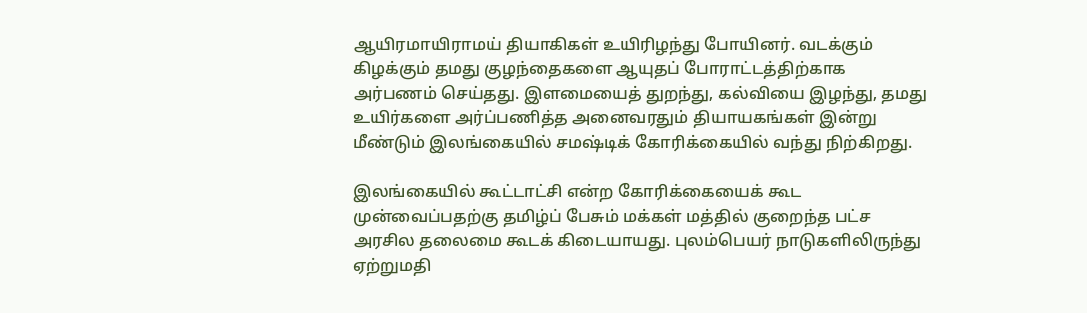ஆயிரமாயிராமய் தியாகிகள் உயிரிழந்து போயினர். வடக்கும் கிழக்கும் தமது குழந்தைகளை ஆயுதப் போராட்டத்திற்காக அர்பணம் செய்தது. இளமையைத் துறந்து, கல்வியை இழந்து, தமது உயிர்களை அர்ப்பணித்த அனைவரதும் தியாயகங்கள் இன்று மீண்டும் இலங்கையில் சமஷ்டிக் கோரிக்கையில் வந்து நிற்கிறது.

இலங்கையில் கூட்டாட்சி என்ற கோரிக்கையைக் கூட முன்வைப்பதற்கு தமிழ்ப் பேசும் மக்கள் மத்தில் குறைந்த பட்ச அரசில தலைமை கூடக் கிடையாயது. புலம்பெயர் நாடுகளிலிருந்து ஏற்றுமதி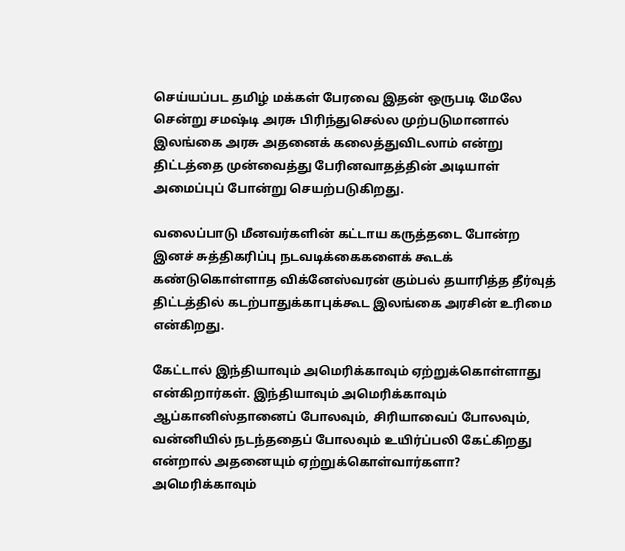செய்யப்பட தமிழ் மக்கள் பேரவை இதன் ஒருபடி மேலே சென்று சமஷ்டி அரசு பிரிந்துசெல்ல முற்படுமானால் இலங்கை அரசு அதனைக் கலைத்துவிடலாம் என்று திட்டத்தை முன்வைத்து பேரினவாதத்தின் அடியாள் அமைப்புப் போன்று செயற்படுகிறது.

வலைப்பாடு மீனவர்களின் கட்டாய கருத்தடை போன்ற இனச் சுத்திகரிப்பு நடவடிக்கைகளைக் கூடக் கண்டுகொள்ளாத விக்னேஸ்வரன் கும்பல் தயாரித்த தீர்வுத் திட்டத்தில் கடற்பாதுக்காபுக்கூட இலங்கை அரசின் உரிமை என்கிறது.

கேட்டால் இந்தியாவும் அமெரிக்காவும் ஏற்றுக்கொள்ளாது என்கிறார்கள். இந்தியாவும் அமெரிக்காவும் ஆப்கானிஸ்தானைப் போலவும், சிரியாவைப் போலவும், வன்னியில் நடந்ததைப் போலவும் உயிர்ப்பலி கேட்கிறது என்றால் அதனையும் ஏற்றுக்கொள்வார்களா? அமெரிக்காவும்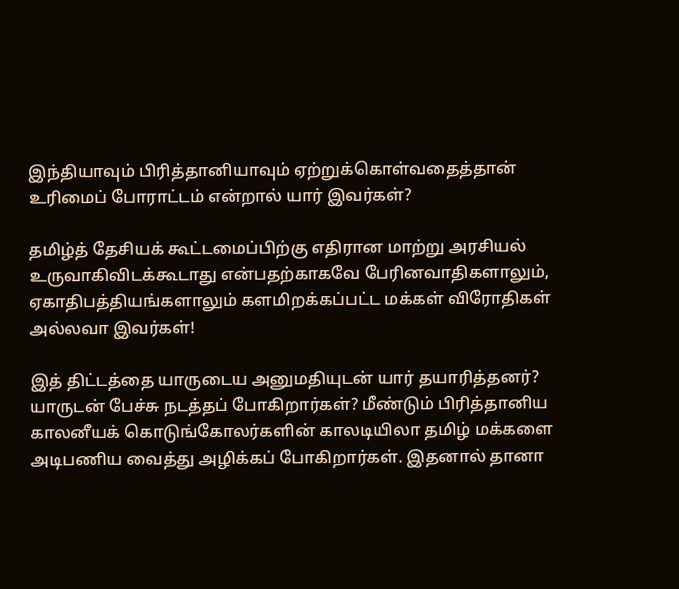இந்தியாவும் பிரித்தானியாவும் ஏற்றுக்கொள்வதைத்தான் உரிமைப் போராட்டம் என்றால் யார் இவர்கள்?

தமிழ்த் தேசியக் கூட்டமைப்பிற்கு எதிரான மாற்று அரசியல் உருவாகிவிடக்கூடாது என்பதற்காகவே பேரினவாதிகளாலும், ஏகாதிபத்தியங்களாலும் களமிறக்கப்பட்ட மக்கள் விரோதிகள் அல்லவா இவர்கள்!

இத் திட்டத்தை யாருடைய அனுமதியுடன் யார் தயாரித்தனர்? யாருடன் பேச்சு நடத்தப் போகிறார்கள்? மீண்டும் பிரித்தானிய காலனீயக் கொடுங்கோலர்களின் காலடியிலா தமிழ் மக்களை அடிபணிய வைத்து அழிக்கப் போகிறார்கள். இதனால் தானா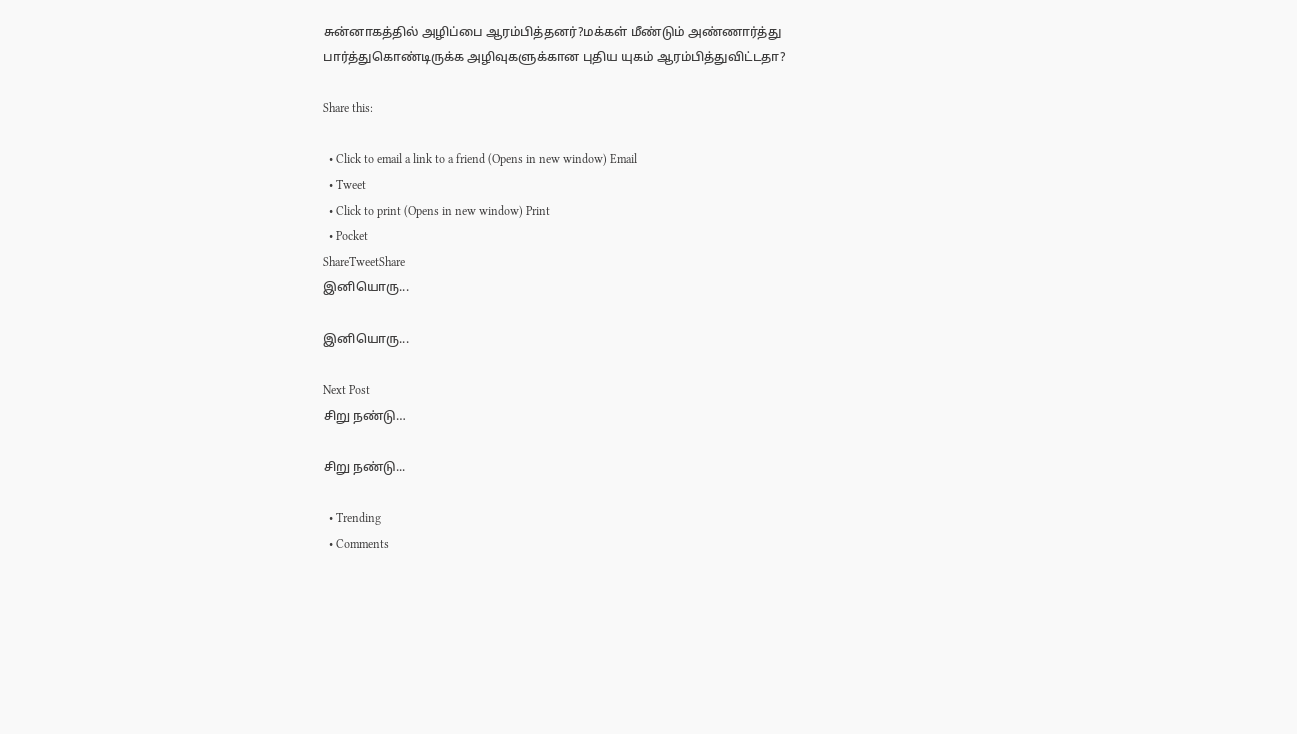சுன்னாகத்தில் அழிப்பை ஆரம்பித்தனர்?மக்கள் மீண்டும் அண்ணார்த்து பார்த்துகொண்டிருக்க அழிவுகளுக்கான புதிய யுகம் ஆரம்பித்துவிட்டதா?

Share this:

  • Click to email a link to a friend (Opens in new window) Email
  • Tweet
  • Click to print (Opens in new window) Print
  • Pocket
ShareTweetShare
இனியொரு...

இனியொரு...

Next Post
சிறு நண்டு…

சிறு நண்டு...

  • Trending
  • Comments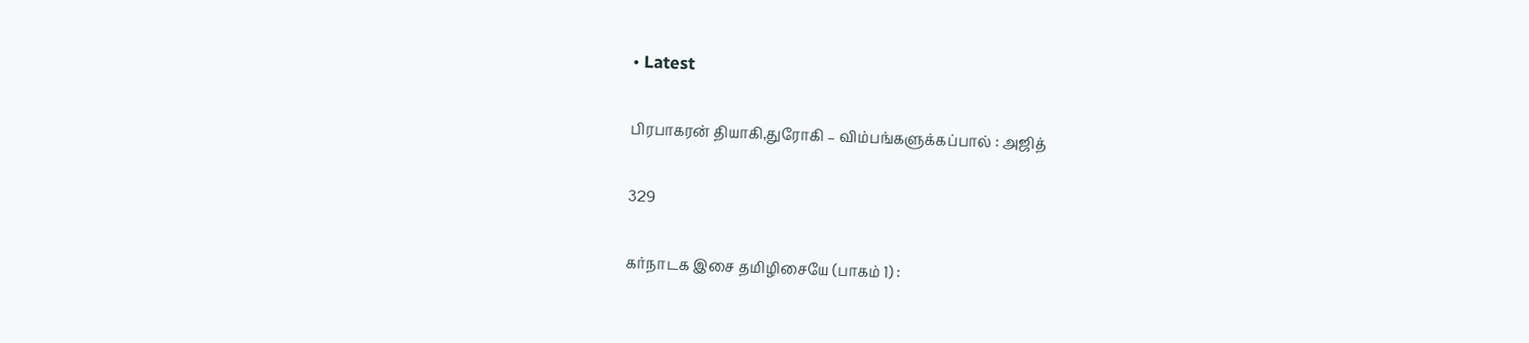• Latest

பிரபாகரன் தியாகி,துரோகி – விம்பங்களுக்கப்பால் : அஜித்

329

கர்நாடக இசை தமிழிசையே (பாகம் 1) :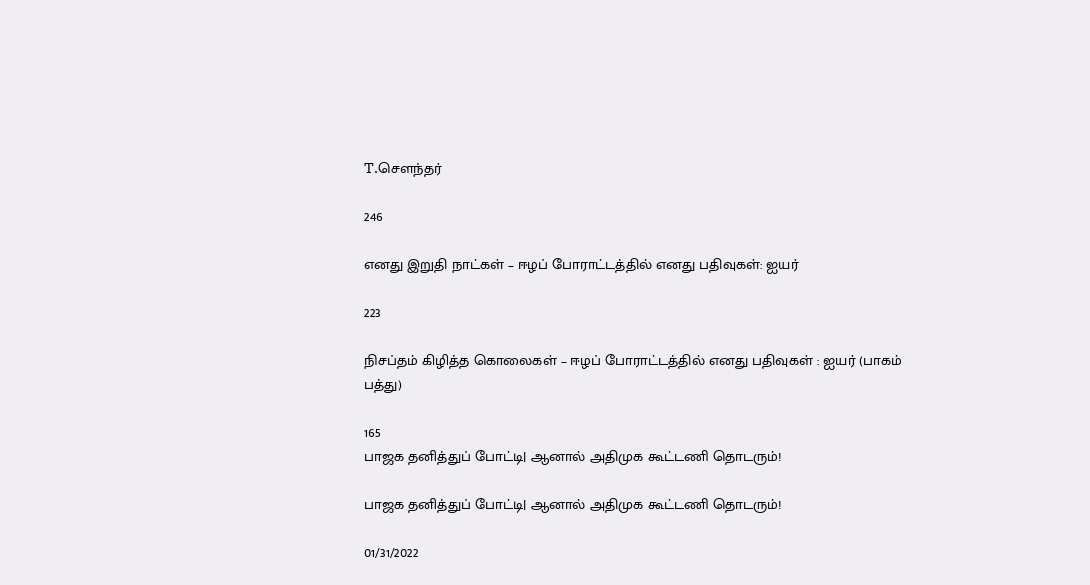T.செளந்தர்

246

எனது இறுதி நாட்கள் – ஈழப் போராட்டத்தில் எனது பதிவுகள்: ஐயர்

223

நிசப்தம் கிழித்த கொலைகள் – ஈழப் போராட்டத்தில் எனது பதிவுகள் : ஐயர் (பாகம் பத்து)

165
பாஜக தனித்துப் போட்டி| ஆனால் அதிமுக கூட்டணி தொடரும்!

பாஜக தனித்துப் போட்டி| ஆனால் அதிமுக கூட்டணி தொடரும்!

01/31/2022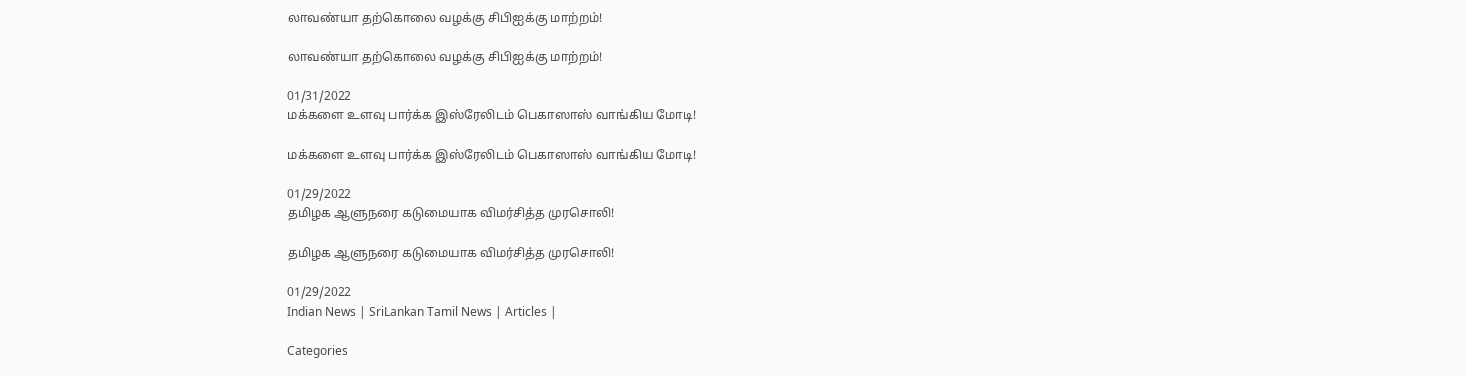லாவண்யா தற்கொலை வழக்கு சிபிஐக்கு மாற்றம்!

லாவண்யா தற்கொலை வழக்கு சிபிஐக்கு மாற்றம்!

01/31/2022
மக்களை உளவு பார்க்க இஸ்ரேலிடம் பெகாஸாஸ் வாங்கிய மோடி!

மக்களை உளவு பார்க்க இஸ்ரேலிடம் பெகாஸாஸ் வாங்கிய மோடி!

01/29/2022
தமிழக ஆளுநரை கடுமையாக விமர்சித்த முரசொலி!

தமிழக ஆளுநரை கடுமையாக விமர்சித்த முரசொலி!

01/29/2022
Indian News | SriLankan Tamil News | Articles |

Categories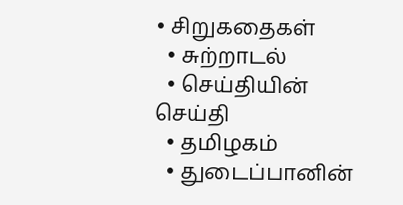• சிறுகதைகள்
  • சுற்றாடல்
  • செய்தியின் செய்தி
  • தமிழகம்
  • துடைப்பானின்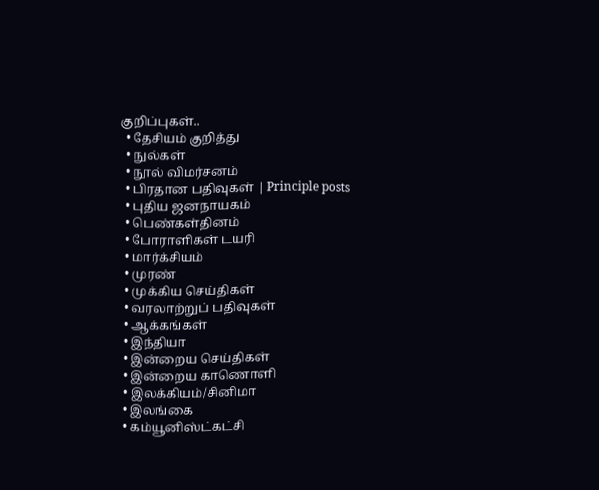குறிப்புகள்..
  • தேசியம் குறித்து
  • நுல்கள்
  • நூல் விமர்சனம்
  • பிரதான பதிவுகள் | Principle posts
  • புதிய ஜனநாயகம்
  • பெண்கள்தினம்
  • போராளிகள் டயரி
  • மார்க்சியம்
  • முரண்
  • முக்கிய செய்திகள்
  • வரலாற்றுப் பதிவுகள்
  • ஆக்கங்கள்
  • இந்தியா
  • இன்றைய செய்திகள்
  • இன்றைய காணொளி
  • இலக்கியம்/சினிமா
  • இலங்கை
  • கம்யூனிஸ்ட்கட்சி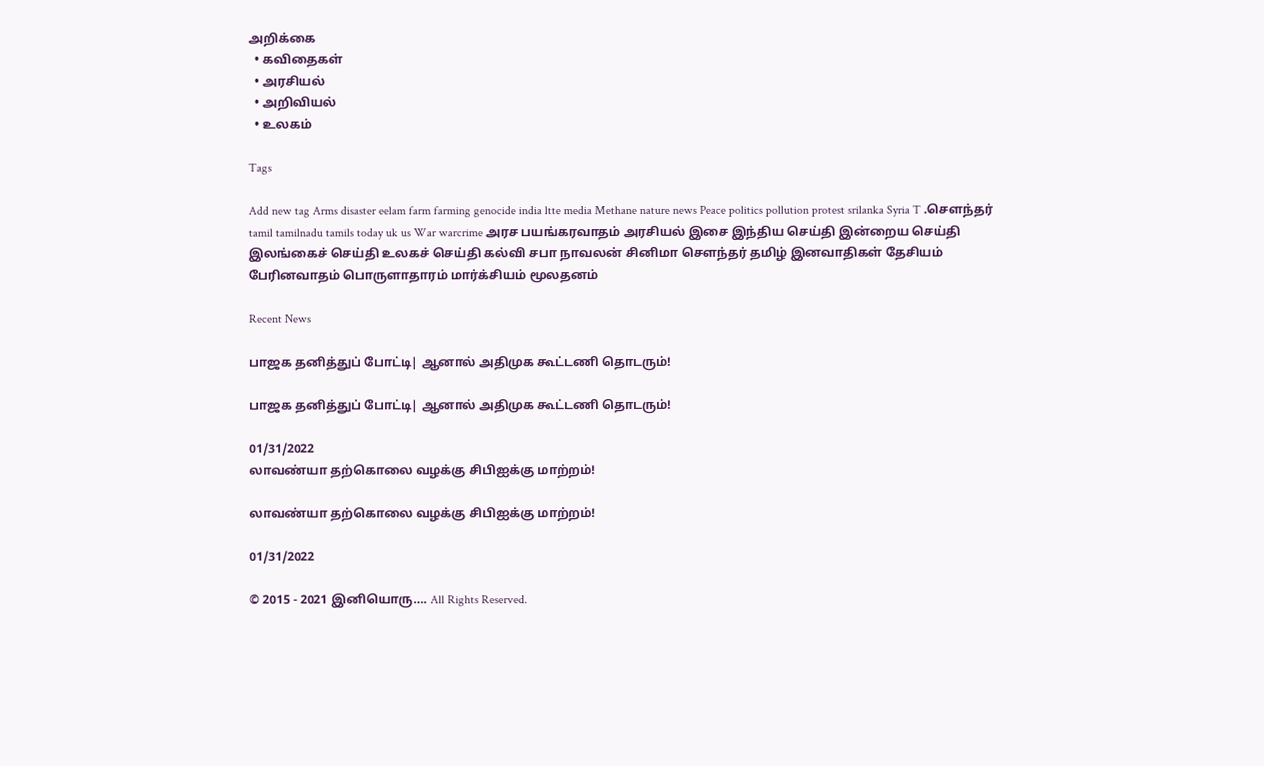அறிக்கை
  • கவிதைகள்
  • அரசியல்
  • அறிவியல்
  • உலகம்

Tags

Add new tag Arms disaster eelam farm farming genocide india ltte media Methane nature news Peace politics pollution protest srilanka Syria T .சௌந்தர் tamil tamilnadu tamils today uk us War warcrime அரச பயங்கரவாதம் அரசியல் இசை இந்திய செய்தி இன்றைய செய்தி இலங்கைச் செய்தி உலகச் செய்தி கல்வி சபா நாவலன் சினிமா சௌந்தர் தமிழ் இனவாதிகள் தேசியம் பேரினவாதம் பொருளாதாரம் மார்க்சியம் மூலதனம்

Recent News

பாஜக தனித்துப் போட்டி| ஆனால் அதிமுக கூட்டணி தொடரும்!

பாஜக தனித்துப் போட்டி| ஆனால் அதிமுக கூட்டணி தொடரும்!

01/31/2022
லாவண்யா தற்கொலை வழக்கு சிபிஐக்கு மாற்றம்!

லாவண்யா தற்கொலை வழக்கு சிபிஐக்கு மாற்றம்!

01/31/2022

© 2015 - 2021 இனியொரு…. All Rights Reserved.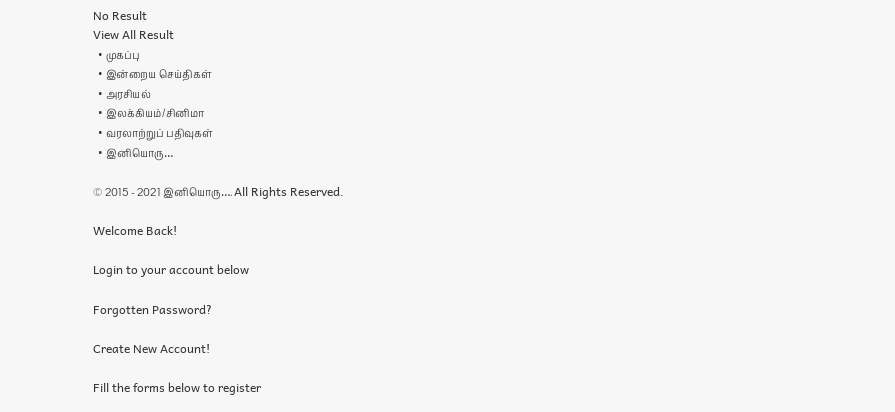No Result
View All Result
  • முகப்பு
  • இன்றைய செய்திகள்
  • அரசியல்
  • இலக்கியம்/சினிமா
  • வரலாற்றுப் பதிவுகள்
  • இனியொரு…

© 2015 - 2021 இனியொரு…. All Rights Reserved.

Welcome Back!

Login to your account below

Forgotten Password?

Create New Account!

Fill the forms below to register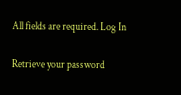All fields are required. Log In

Retrieve your password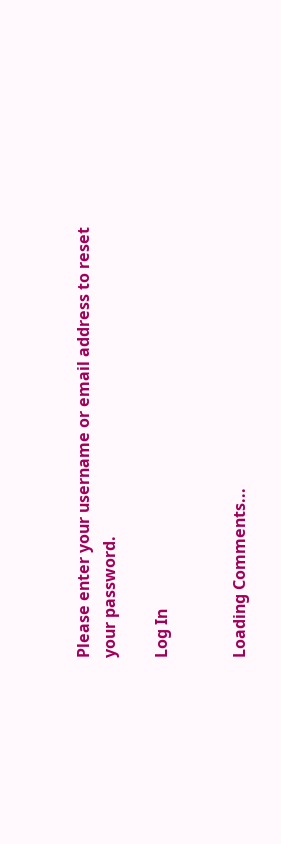Please enter your username or email address to reset your password.

Log In


Loading Comments...